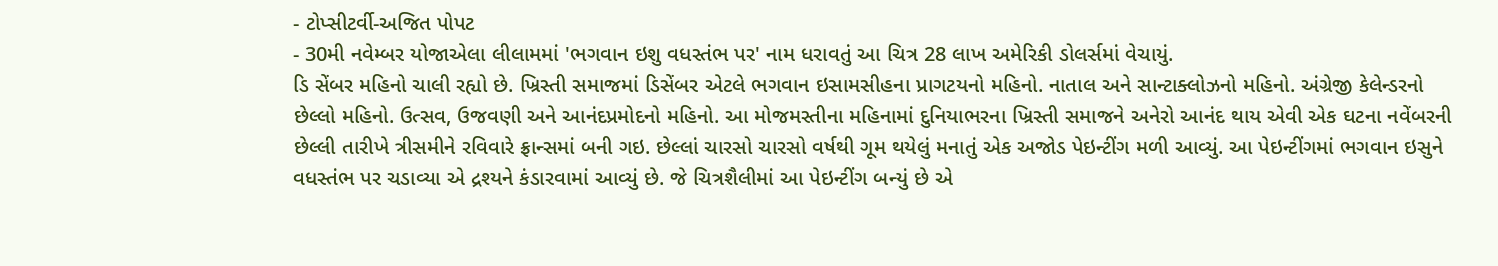- ટોપ્સીટર્વી-અજિત પોપટ
- 30મી નવેમ્બર યોજાએલા લીલામમાં 'ભગવાન ઇશુ વધસ્તંભ પર' નામ ધરાવતું આ ચિત્ર 28 લાખ અમેરિકી ડોલર્સમાં વેચાયું.
ડિ સેંબર મહિનો ચાલી રહ્યો છે. ખ્રિસ્તી સમાજમાં ડિસેંબર એટલે ભગવાન ઇસામસીહના પ્રાગટયનો મહિનો. નાતાલ અને સાન્ટાક્લોઝનો મહિનો. અંગ્રેજી કેલેન્ડરનો છેલ્લો મહિનો. ઉત્સવ, ઉજવણી અને આનંદપ્રમોદનો મહિનો. આ મોજમસ્તીના મહિનામાં દુનિયાભરના ખ્રિસ્તી સમાજને અનેરો આનંદ થાય એવી એક ઘટના નવેંબરની છેલ્લી તારીખે ત્રીસમીને રવિવારે ફ્રાન્સમાં બની ગઇ. છેલ્લાં ચારસો ચારસો વર્ષથી ગૂમ થયેલું મનાતું એક અજોડ પેઇન્ટીંગ મળી આવ્યું. આ પેઇન્ટીંગમાં ભગવાન ઇસુને વધસ્તંભ પર ચડાવ્યા એ દ્રશ્યને કંડારવામાં આવ્યું છે. જે ચિત્રશૈલીમાં આ પેઇન્ટીંગ બન્યું છે એ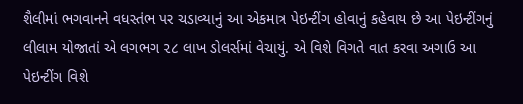શૈલીમાં ભગવાનને વધસ્તંભ પર ચડાવ્યાનું આ એકમાત્ર પેઇન્ટીંગ હોવાનું કહેવાય છે આ પેઇન્ટીંગનું લીલામ યોજાતાં એ લગભગ ૨૮ લાખ ડોલર્સમાં વેચાયું. એ વિશે વિગતે વાત કરવા અગાઉ આ પેઇન્ટીંગ વિશે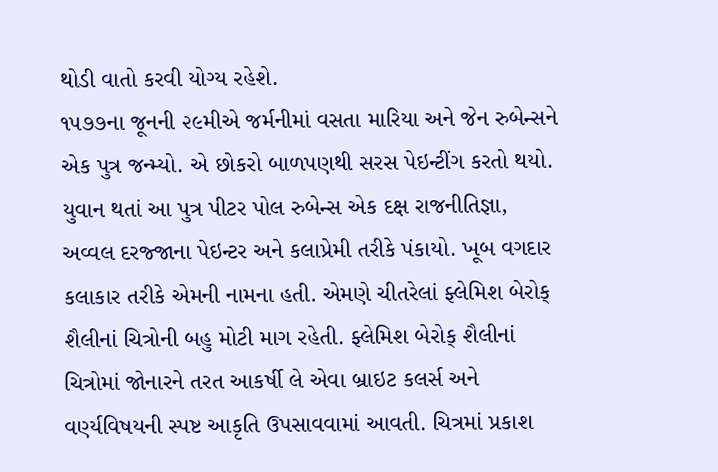થોડી વાતો કરવી યોગ્ય રહેશે.
૧૫૭૭ના જૂનની ૨૯મીએ જર્મનીમાં વસતા મારિયા અને જેન રુબેન્સને એક પુત્ર જન્મ્યો. એ છોકરો બાળપણથી સરસ પેઇન્ટીંગ કરતો થયો. યુવાન થતાં આ પુત્ર પીટર પોલ રુબેન્સ એક દક્ષ રાજનીતિજ્ઞા, અવ્વલ દરજ્જાના પેઇન્ટર અને કલાપ્રેમી તરીકે પંકાયો. ખૂબ વગદાર કલાકાર તરીકે એમની નામના હતી. એમણે ચીતરેલાં ફ્લેમિશ બેરોક્ શૈલીનાં ચિત્રોની બહુ મોટી માગ રહેતી. ફ્લેમિશ બેરોક્ શૈલીનાં ચિત્રોમાં જોનારને તરત આકર્ષી લે એવા બ્રાઇટ કલર્સ અને વર્ણ્યવિષયની સ્પષ્ટ આકૃતિ ઉપસાવવામાં આવતી. ચિત્રમાં પ્રકાશ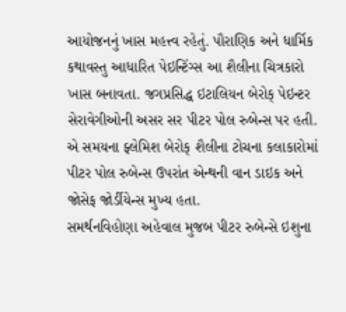આયોજનનું ખાસ મહત્ત્વ રહેતું. પૌરાણિક અને ધાર્મિક કથાવસ્તુ આધારિત પેઇન્ટિંગ્સ આ શૈલીના ચિત્રકારો ખાસ બનાવતા. જગપ્રસિદ્ધ ઇટાલિયન બેરોક્ પેઇન્ટર સેરાવેગીઓની અસર સર પીટર પોલ રુબેન્સ પર હતી. એ સમયના ફ્લેમિશ બેરોક્ શૈલીના ટોચના કલાકારોમાં પીટર પોલ રુબેન્સ ઉપરાંત એન્થની વાન ડાઇક અને જોસેફ જોર્ડીયેન્સ મુખ્ય હતા.
સમર્થનવિહોણા અહેવાલ મુજબ પીટર રુબેન્સે ઇશુના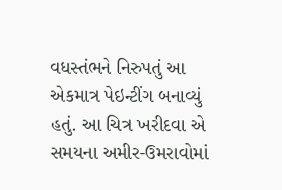વધસ્તંભને નિરુપતું આ એકમાત્ર પેઇન્ટીંગ બનાવ્યું હતું. આ ચિત્ર ખરીદવા એ સમયના અમીર-ઉમરાવોમાં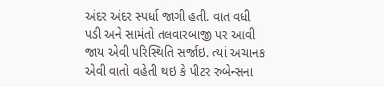અંદર અંદર સ્પર્ધા જાગી હતી. વાત વધી પડી અને સામંતો તલવારબાજી પર આવી જાય એવી પરિસ્થિતિ સર્જાઇ. ત્યાં અચાનક એવી વાતો વહેતી થઇ કે પીટર રુબેન્સના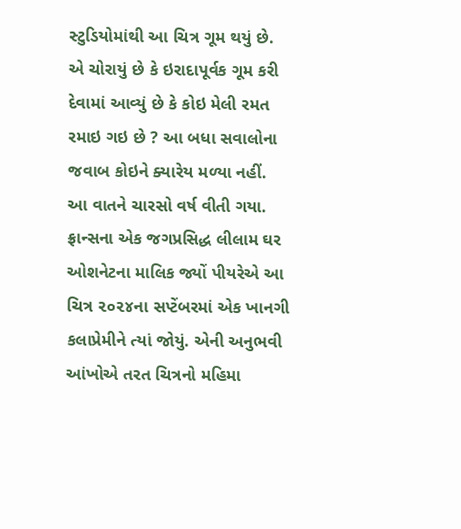સ્ટુડિયોમાંથી આ ચિત્ર ગૂમ થયું છે. એ ચોરાયું છે કે ઇરાદાપૂર્વક ગૂમ કરી દેવામાં આવ્યું છે કે કોઇ મેલી રમત રમાઇ ગઇ છે ? આ બધા સવાલોના જવાબ કોઇને ક્યારેય મળ્યા નહીં. આ વાતને ચારસો વર્ષ વીતી ગયા.
ફ્રાન્સના એક જગપ્રસિદ્ધ લીલામ ઘર ઓશનેટના માલિક જ્યોં પીયરેએ આ ચિત્ર ૨૦૨૪ના સપ્ટેંબરમાં એક ખાનગી કલાપ્રેમીને ત્યાં જોયું. એની અનુભવી આંખોએ તરત ચિત્રનો મહિમા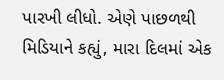પારખી લીધો. એણે પાછળથી મિડિયાને કહ્યું, મારા દિલમાં એક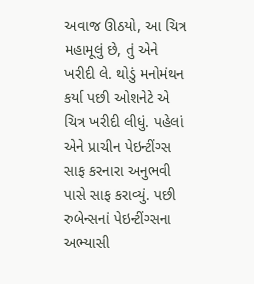અવાજ ઊઠયો, આ ચિત્ર મહામૂલું છે, તું એને ખરીદી લે. થોડું મનોમંથન કર્યા પછી ઓશનેટે એ ચિત્ર ખરીદી લીધું. પહેલાં એને પ્રાચીન પેઇન્ટીંગ્સ સાફ કરનારા અનુભવી પાસે સાફ કરાવ્યું. પછી રુબેન્સનાં પેઇન્ટીંગ્સના અભ્યાસી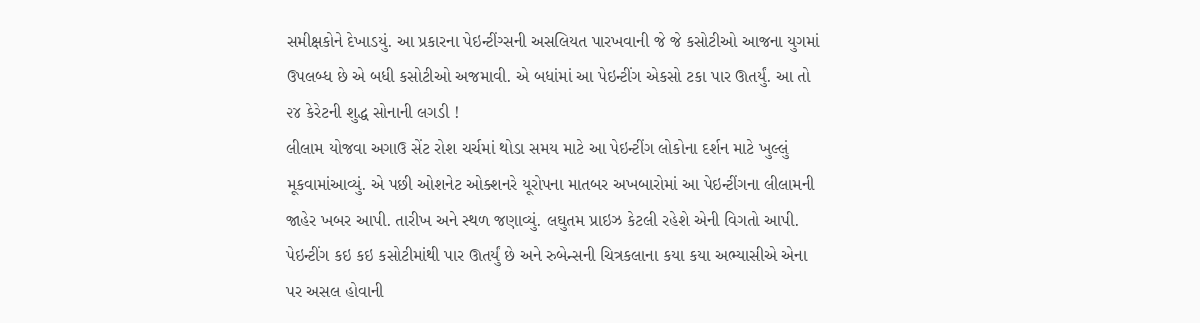સમીક્ષકોને દેખાડયું. આ પ્રકારના પેઇન્ટીંગ્સની અસલિયત પારખવાની જે જે કસોટીઓ આજના યુગમાં ઉપલબ્ધ છે એ બધી કસોટીઓ અજમાવી. એ બધાંમાં આ પેઇન્ટીંગ એકસો ટકા પાર ઊતર્યું. આ તો ૨૪ કેરેટની શુદ્ધ સોનાની લગડી !
લીલામ યોજવા અગાઉ સેંટ રોશ ચર્ચમાં થોડા સમય માટે આ પેઇન્ટીંગ લોકોના દર્શન માટે ખુલ્લું મૂકવામાંઆવ્યું. એ પછી ઓશનેટ ઓક્શનરે યૂરોપના માતબર અખબારોમાં આ પેઇન્ટીંગના લીલામની જાહેર ખબર આપી. તારીખ અને સ્થળ જણાવ્યું. લઘુતમ પ્રાઇઝ કેટલી રહેશે એની વિગતો આપી. પેઇન્ટીંગ કઇ કઇ કસોટીમાંથી પાર ઊતર્યું છે અને રુબેન્સની ચિત્રકલાના કયા કયા અભ્યાસીએ એના પર અસલ હોવાની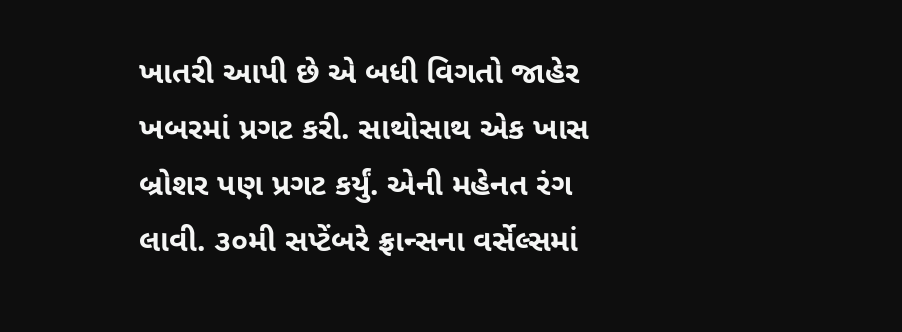ખાતરી આપી છે એ બધી વિગતો જાહેર ખબરમાં પ્રગટ કરી. સાથોસાથ એક ખાસ બ્રોશર પણ પ્રગટ કર્યું. એની મહેનત રંગ લાવી. ૩૦મી સપ્ટેંબરે ફ્રાન્સના વર્સેલ્સમાં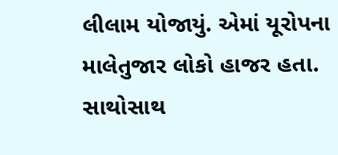લીલામ યોજાયું. એમાં યૂરોપના માલેતુજાર લોકો હાજર હતા. સાથોસાથ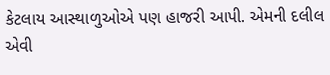કેટલાય આસ્થાળુઓએ પણ હાજરી આપી. એમની દલીલ એવી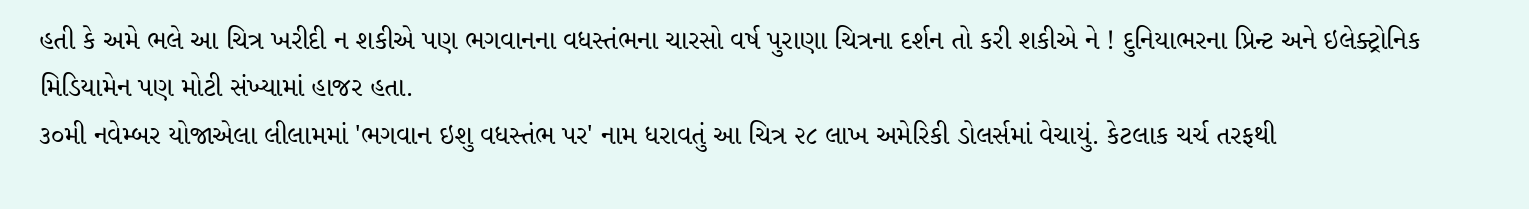હતી કે અમે ભલે આ ચિત્ર ખરીદી ન શકીએ પણ ભગવાનના વધસ્તંભના ચારસો વર્ષ પુરાણા ચિત્રના દર્શન તો કરી શકીએ ને ! દુનિયાભરના પ્રિન્ટ અને ઇલેક્ટ્રોનિક મિડિયામેન પણ મોટી સંખ્યામાં હાજર હતા.
૩૦મી નવેમ્બર યોજાએલા લીલામમાં 'ભગવાન ઇશુ વધસ્તંભ પર' નામ ધરાવતું આ ચિત્ર ૨૮ લાખ અમેરિકી ડોલર્સમાં વેચાયું. કેટલાક ચર્ચ તરફથી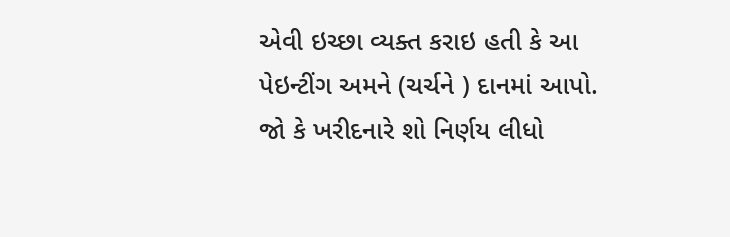એવી ઇચ્છા વ્યક્ત કરાઇ હતી કે આ પેઇન્ટીંગ અમને (ચર્ચને ) દાનમાં આપો. જો કે ખરીદનારે શો નિર્ણય લીધો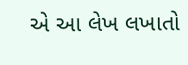એ આ લેખ લખાતો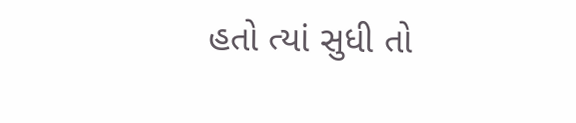હતો ત્યાં સુધી તો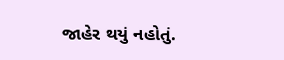જાહેર થયું નહોતું.